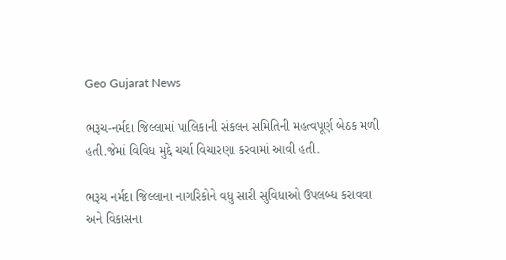Geo Gujarat News

ભરૂચ-નર્મદા જિલ્લામાં પાલિકાની સંકલન સમિતિની મહત્વપૂર્ણ બેઠક મળી હતી.જેમાં વિવિધ મુદ્દે ચર્ચા વિચારણા કરવામાં આવી હતી.

ભરૂચ નર્મદા જિલ્લાના નાગરિકોને વધુ સારી સુવિધાઓ ઉપલબ્ધ કરાવવા અને વિકાસના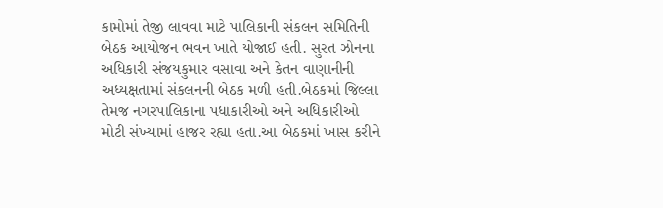કામોમાં તેજી લાવવા માટે પાલિકાની સંકલન સમિતિની બેઠક આયોજન ભવન ખાતે યોજાઈ હતી. સુરત ઝોનના અધિકારી સંજયકુમાર વસાવા અને કેતન વાણાનીની અધ્યક્ષતામાં સંકલનની બેઠક મળી હતી.બેઠકમાં જિલ્લા તેમજ નગરપાલિકાના પધાકારીઓ અને અધિકારીઓ મોટી સંખ્યામાં હાજર રહ્યા હતા.આ બેઠકમાં ખાસ કરીને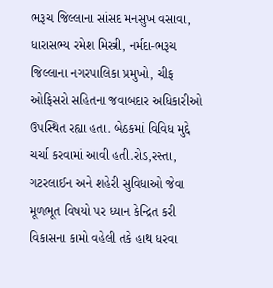ભરૂચ જિલ્લાના સાંસદ મનસુખ વસાવા, ધારાસભ્ય રમેશ મિસ્ત્રી, નર્મદા-ભરૂચ જિલ્લાના નગરપાલિકા પ્રમુખો, ચીફ ઓફિસરો સહિતના જવાબદાર અધિકારીઓ ઉપસ્થિત રહ્યા હતા. બેઠકમાં વિવિધ મુદ્દે ચર્ચા કરવામાં આવી હતી.રોડ,રસ્તા, ગટરલાઈન અને શહેરી સુવિધાઓ જેવા મૂળભૂત વિષયો પર ધ્યાન કેન્દ્રિત કરી વિકાસના કામો વહેલી તકે હાથ ધરવા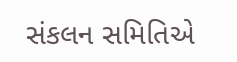સંકલન સમિતિએ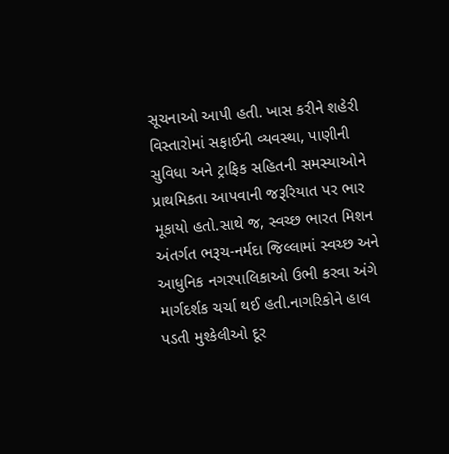સૂચનાઓ આપી હતી. ખાસ કરીને શહેરી વિસ્તારોમાં સફાઈની વ્યવસ્થા, પાણીની સુવિધા અને ટ્રાફિક સહિતની સમસ્યાઓને પ્રાથમિકતા આપવાની જરૂરિયાત પર ભાર મૂકાયો હતો.સાથે જ, સ્વચ્છ ભારત મિશન અંતર્ગત ભરૂચ-નર્મદા જિલ્લામાં સ્વચ્છ અને આધુનિક નગરપાલિકાઓ ઉભી કરવા અંગે માર્ગદર્શક ચર્ચા થઈ હતી.નાગરિકોને હાલ પડતી મુશ્કેલીઓ દૂર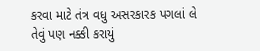કરવા માટે તંત્ર વધુ અસરકારક પગલાં લે તેવું પણ નક્કી કરાયું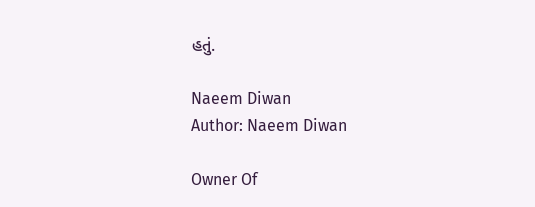હતું.

Naeem Diwan
Author: Naeem Diwan

Owner Of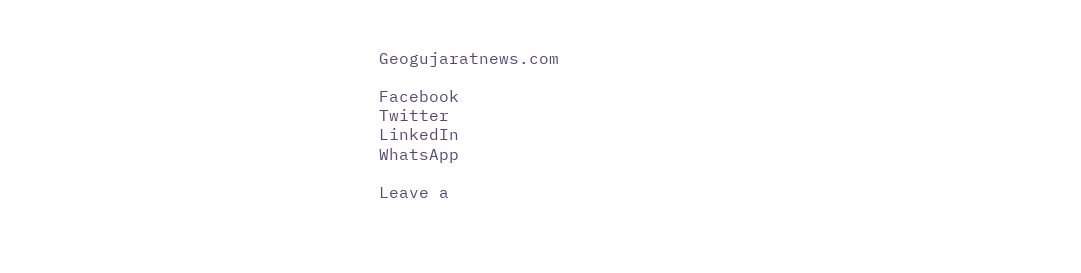Geogujaratnews.com

Facebook
Twitter
LinkedIn
WhatsApp

Leave a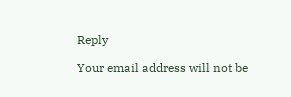Reply

Your email address will not be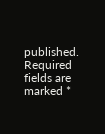published. Required fields are marked *